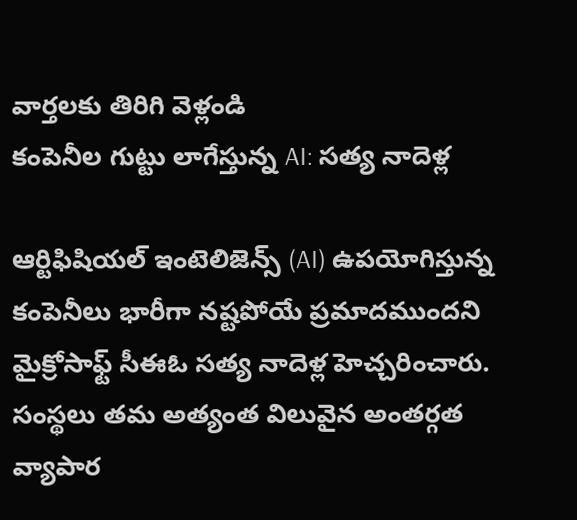వార్తలకు తిరిగి వెళ్లండి
కంపెనీల గుట్టు లాగేస్తున్న AI: సత్య నాదెళ్ల

ఆర్టిఫిషియల్ ఇంటెలిజెన్స్ (AI) ఉపయోగిస్తున్న కంపెనీలు భారీగా నష్టపోయే ప్రమాదముందని మైక్రోసాఫ్ట్ సీఈఓ సత్య నాదెళ్ల హెచ్చరించారు. సంస్థలు తమ అత్యంత విలువైన అంతర్గత వ్యాపార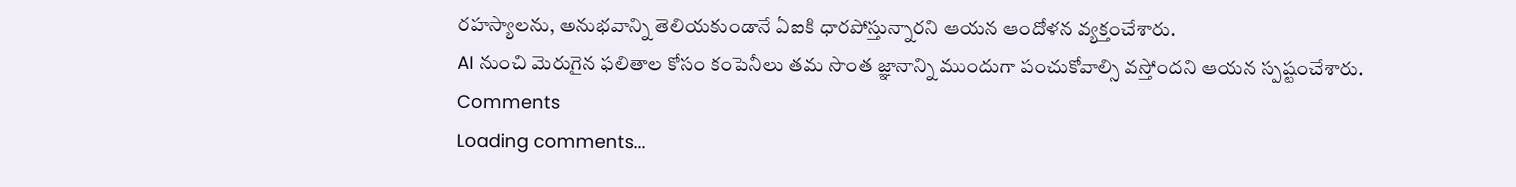రహస్యాలను, అనుభవాన్ని తెలియకుండానే ఏఐకి ధారపోస్తున్నారని ఆయన ఆందోళన వ్యక్తంచేశారు.
AI నుంచి మెరుగైన ఫలితాల కోసం కంపెనీలు తమ సొంత జ్ఞానాన్ని ముందుగా పంచుకోవాల్సి వస్తోందని ఆయన స్పష్టంచేశారు.
Comments
Loading comments...